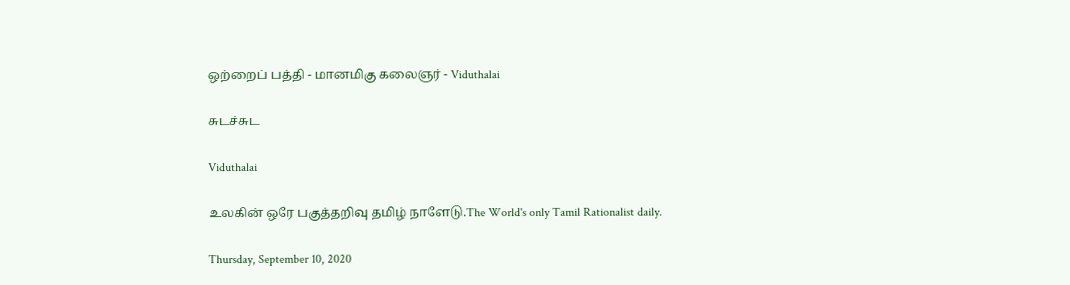ஒற்றைப் பத்தி - மானமிகு கலைஞர் - Viduthalai

சுடச்சுட

Viduthalai

உலகின் ஒரே பகுத்தறிவு தமிழ் நாளேடு.The World's only Tamil Rationalist daily.

Thursday, September 10, 2020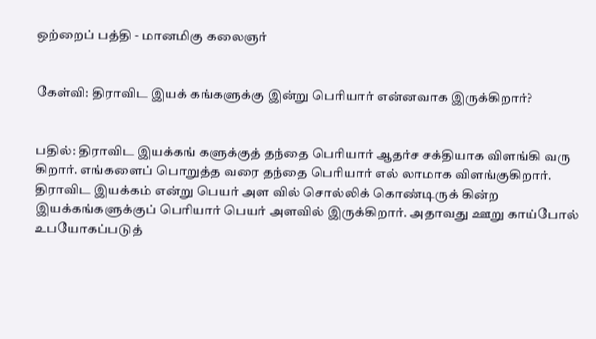ஒற்றைப் பத்தி - மானமிகு கலைஞர்


கேள்வி: திராவிட இயக் கங்களுக்கு இன்று பெரியார் என்னவாக இருக்கிறார்?


பதில்: திராவிட இயக்கங் களுக்குத் தந்தை பெரியார் ஆதர்ச சக்தியாக விளங்கி வரு கிறார். எங்களைப் பொறுத்த வரை தந்தை பெரியார் எல் லாமாக விளங்குகிறார். திராவிட இயக்கம் என்று பெயர் அள வில் சொல்லிக் கொண்டிருக் கின்ற இயக்கங்களுக்குப் பெரியார் பெயர் அளவில் இருக்கிறார். அதாவது ஊறு காய்போல் உபயோகப்படுத்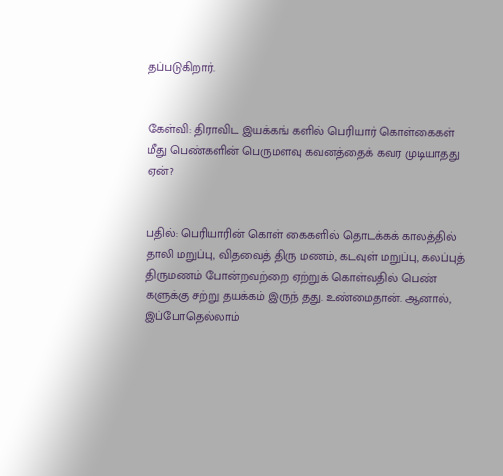தப்படுகிறார்.


கேள்வி: திராவிட இயக்கங் களில் பெரியார் கொள்கைகள் மீது பெண்களின் பெருமளவு கவனத்தைக் கவர முடியாதது ஏன்?


பதில்: பெரியாரின் கொள் கைகளில் தொடக்கக் காலத்தில் தாலி மறுப்பு, விதவைத் திரு மணம், கடவுள் மறுப்பு, கலப்புத் திருமணம் போன்றவற்றை ஏற்றுக் கொள்வதில் பெண் களுக்கு சற்று தயக்கம் இருந் தது. உண்மைதான். ஆனால், இப்போதெல்லாம்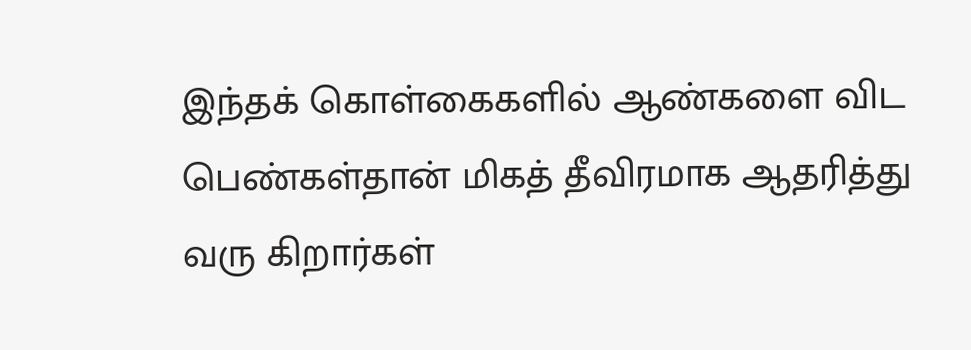இந்தக் கொள்கைகளில் ஆண்களை விட பெண்கள்தான் மிகத் தீவிரமாக ஆதரித்து வரு கிறார்கள்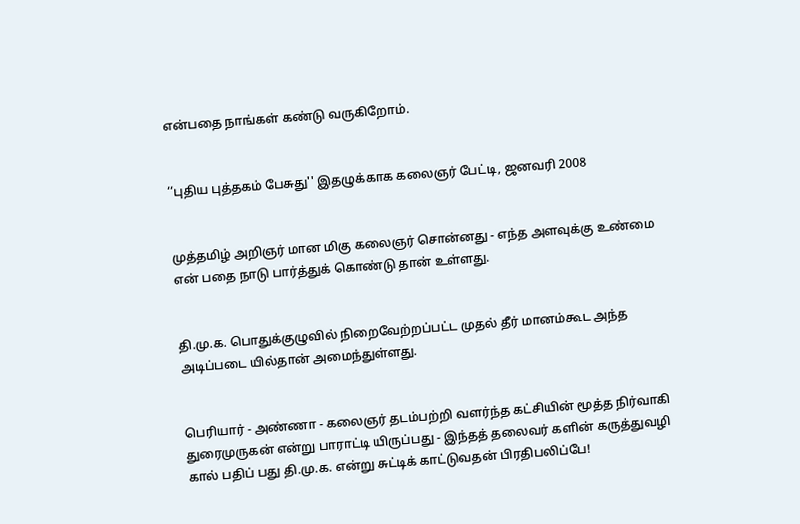என்பதை நாங்கள் கண்டு வருகிறோம்.


‘‘புதிய புத்தகம் பேசுது'' இதழுக்காக கலைஞர் பேட்டி, ஜனவரி 2008


முத்தமிழ் அறிஞர் மான மிகு கலைஞர் சொன்னது - எந்த அளவுக்கு உண்மை என் பதை நாடு பார்த்துக் கொண்டு தான் உள்ளது.


தி.மு.க. பொதுக்குழுவில் நிறைவேற்றப்பட்ட முதல் தீர் மானம்கூட அந்த அடிப்படை யில்தான் அமைந்துள்ளது.


பெரியார் - அண்ணா - கலைஞர் தடம்பற்றி வளர்ந்த கட்சியின் மூத்த நிர்வாகி துரைமுருகன் என்று பாராட்டி யிருப்பது - இந்தத் தலைவர் களின் கருத்துவழி கால் பதிப் பது தி.மு.க. என்று சுட்டிக் காட்டுவதன் பிரதிபலிப்பே!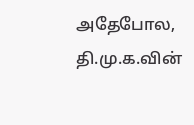அதேபோல, தி.மு.க.வின்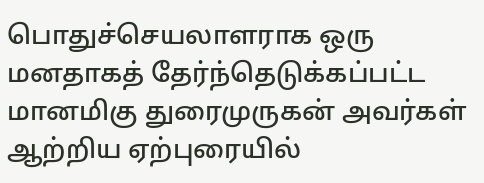பொதுச்செயலாளராக ஒரு மனதாகத் தேர்ந்தெடுக்கப்பட்ட மானமிகு துரைமுருகன் அவர்கள் ஆற்றிய ஏற்புரையில்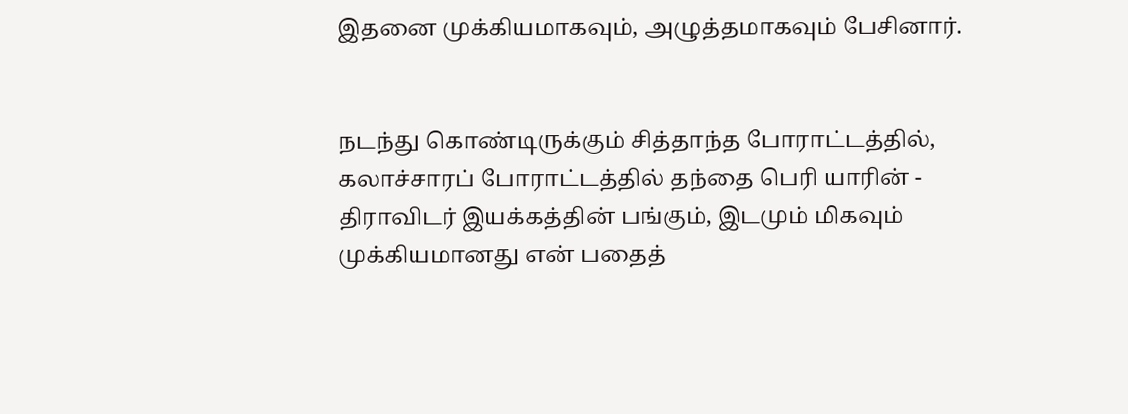இதனை முக்கியமாகவும், அழுத்தமாகவும் பேசினார்.


நடந்து கொண்டிருக்கும் சித்தாந்த போராட்டத்தில், கலாச்சாரப் போராட்டத்தில் தந்தை பெரி யாரின் - திராவிடர் இயக்கத்தின் பங்கும், இடமும் மிகவும் முக்கியமானது என் பதைத்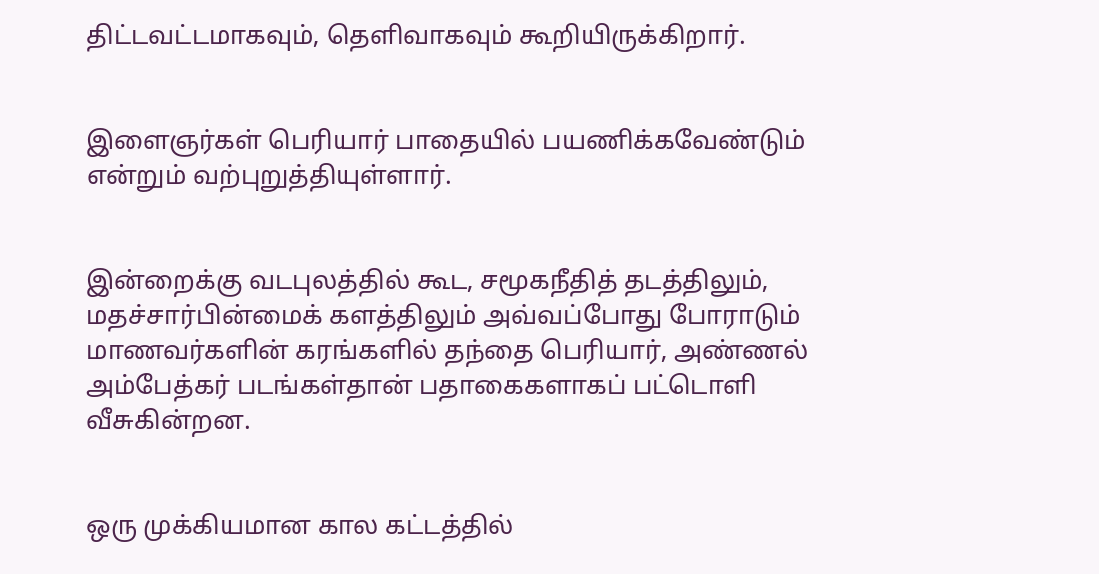திட்டவட்டமாகவும், தெளிவாகவும் கூறியிருக்கிறார்.


இளைஞர்கள் பெரியார் பாதையில் பயணிக்கவேண்டும் என்றும் வற்புறுத்தியுள்ளார்.


இன்றைக்கு வடபுலத்தில் கூட, சமூகநீதித் தடத்திலும், மதச்சார்பின்மைக் களத்திலும் அவ்வப்போது போராடும் மாணவர்களின் கரங்களில் தந்தை பெரியார், அண்ணல் அம்பேத்கர் படங்கள்தான் பதாகைகளாகப் பட்டொளி வீசுகின்றன.


ஒரு முக்கியமான கால கட்டத்தில்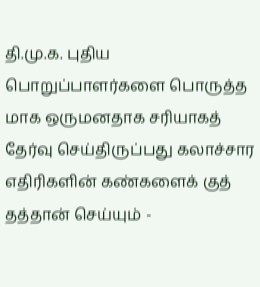தி.மு.க. புதிய பொறுப்பாளர்களை பொருத்த மாக ஒருமனதாக சரியாகத் தேர்வு செய்திருப்பது கலாச்சார எதிரிகளின் கண்களைக் குத் தத்தான் செய்யும் -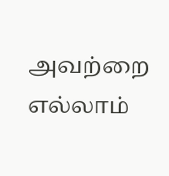அவற்றை எல்லாம்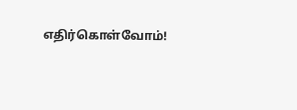எதிர்கொள்வோம்!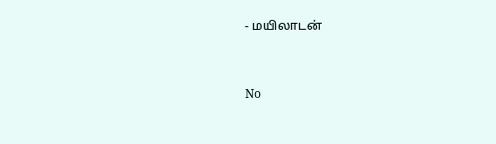- மயிலாடன்


No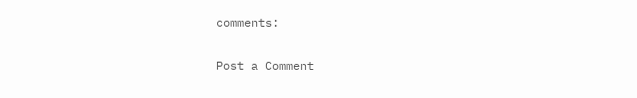comments:

Post a Comment